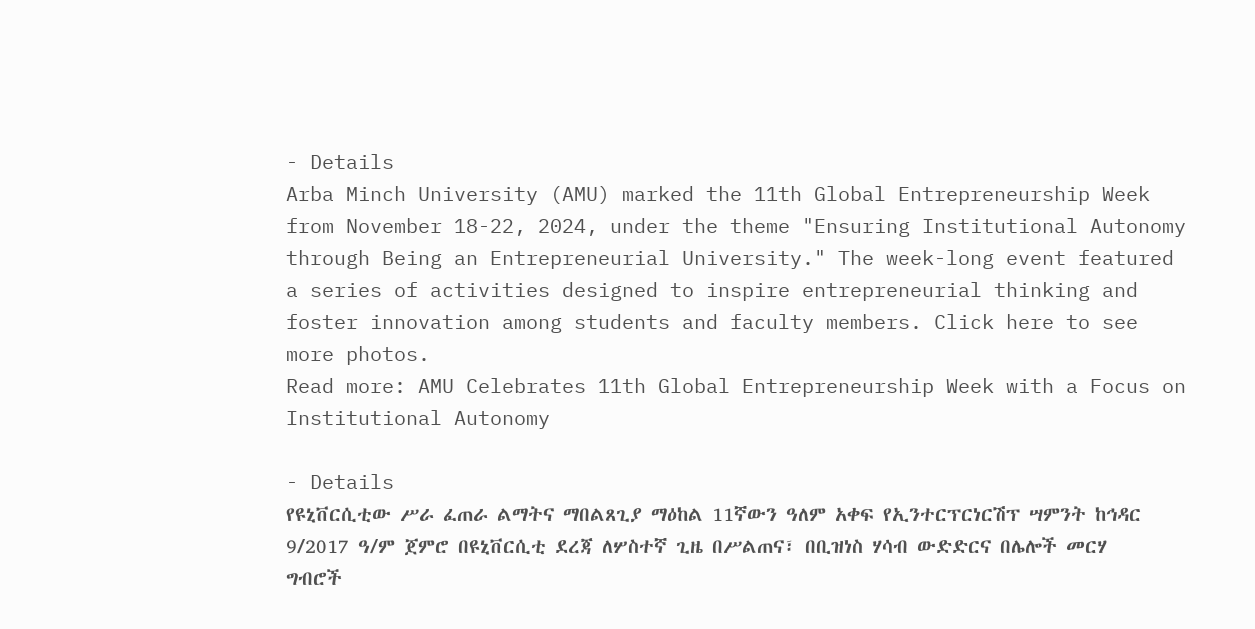- Details
Arba Minch University (AMU) marked the 11th Global Entrepreneurship Week from November 18-22, 2024, under the theme "Ensuring Institutional Autonomy through Being an Entrepreneurial University." The week-long event featured a series of activities designed to inspire entrepreneurial thinking and foster innovation among students and faculty members. Click here to see more photos.
Read more: AMU Celebrates 11th Global Entrepreneurship Week with a Focus on Institutional Autonomy

- Details
የዩኒቨርሲቲው ሥራ ፈጠራ ልማትና ማበልጸጊያ ማዕከል 11ኛውን ዓለም አቀፍ የኢንተርፕርነርሽፕ ሣምንት ከኅዳር 9/2017 ዓ/ም ጀምሮ በዩኒቨርሲቲ ደረጃ ለሦስተኛ ጊዜ በሥልጠና፣ በቢዝነስ ሃሳብ ውድድርና በሌሎች መርሃ ግብሮች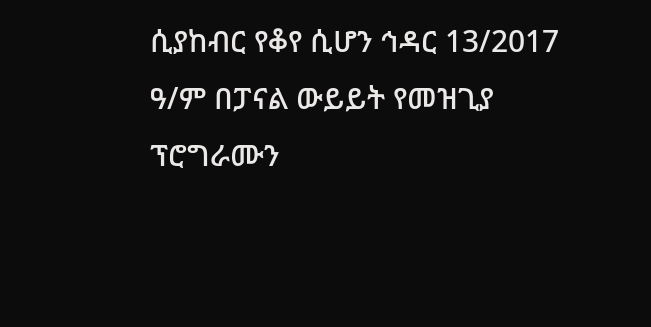ሲያከብር የቆየ ሲሆን ኅዳር 13/2017 ዓ/ም በፓናል ውይይት የመዝጊያ ፕሮግራሙን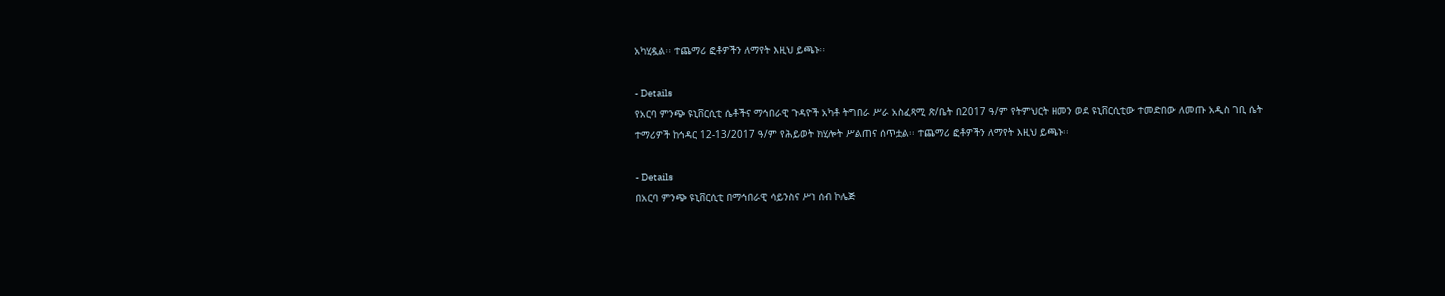አካሂዷል፡፡ ተጨማሪ ፎቶዎችን ለማየት እዚህ ይጫኑ፡፡

- Details
የአርባ ምንጭ ዩኒቨርሲቲ ሴቶችና ማኅበራዊ ጉዳዮች አካቶ ትግበራ ሥራ አስፈጻሚ ጽ/ቤት በ2017 ዓ/ም የትምህርት ዘመን ወደ ዩኒቨርሲቲው ተመድበው ለመጡ አዲስ ገቢ ሴት ተማሪዎች ከኅዳር 12-13/2017 ዓ/ም የሕይወት ክሂሎት ሥልጠና ሰጥቷል፡፡ ተጨማሪ ፎቶዎችን ለማየት እዚህ ይጫኑ፡፡

- Details
በአርባ ምንጭ ዩኒቨርሲቲ በማኅበራዊ ሳይንስና ሥነ ሰብ ኮሌጅ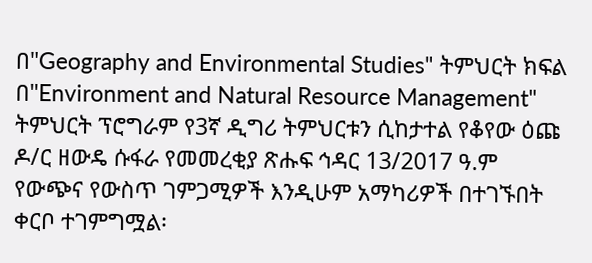በ"Geography and Environmental Studies" ትምህርት ክፍል በ"Environment and Natural Resource Management" ትምህርት ፕሮግራም የ3ኛ ዲግሪ ትምህርቱን ሲከታተል የቆየው ዕጩ ዶ/ር ዘውዴ ሱፋራ የመመረቂያ ጽሑፍ ኅዳር 13/2017 ዓ.ም የውጭና የውስጥ ገምጋሚዎች እንዲሁም አማካሪዎች በተገኙበት ቀርቦ ተገምግሟል፡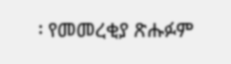፡ የመመረቂያ ጽሑፉም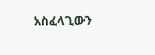አስፈላጊውን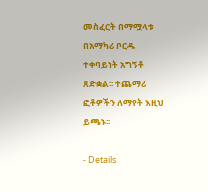መስፈርት በማሟላቱ በአማካሪ ቦርዱ ተቀባይነት አግኝቶ ጸድቋል፡፡ ተጨማሪ ፎቶዎችን ለማየት እዚህ ይጫኑ፡፡

- Details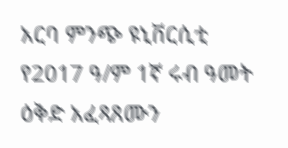አርባ ምንጭ ዩኒቨርሲቲ የ2017 ዓ/ም 1ኛ ሩብ ዓመት ዕቅድ አፈጻጸሙን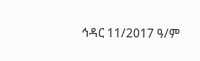ኅዳር 11/2017 ዓ/ም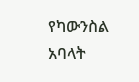የካውንስል አባላት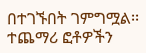በተገኙበት ገምግሟል፡፡ተጨማሪ ፎቶዎችን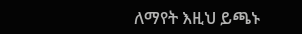ለማየት እዚህ ይጫኑ